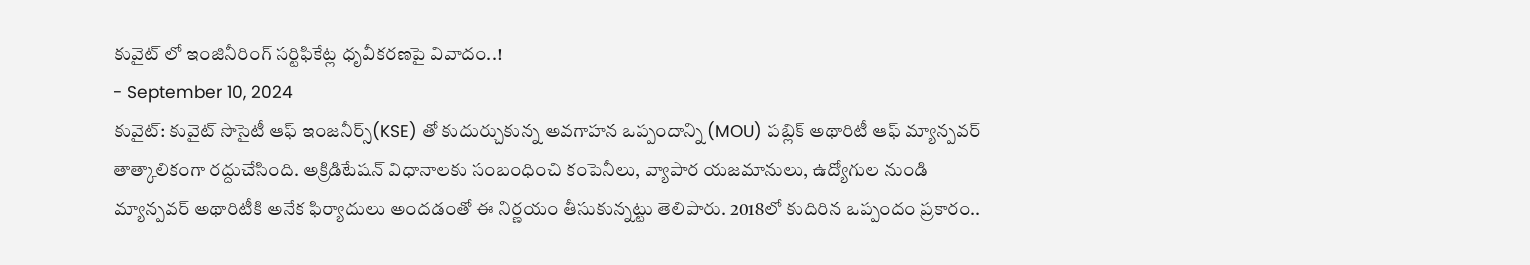కువైట్ లో ఇంజినీరింగ్ సర్టిఫికేట్ల ధృవీకరణపై వివాదం..!
- September 10, 2024
కువైట్: కువైట్ సొసైటీ ఆఫ్ ఇంజనీర్స్(KSE) తో కుదుర్చుకున్న అవగాహన ఒప్పందాన్ని (MOU) పబ్లిక్ అథారిటీ ఆఫ్ మ్యాన్పవర్ తాత్కాలికంగా రద్దుచేసింది. అక్రిడిటేషన్ విధానాలకు సంబంధించి కంపెనీలు, వ్యాపార యజమానులు, ఉద్యోగుల నుండి మ్యాన్పవర్ అథారిటీకి అనేక ఫిర్యాదులు అందడంతో ఈ నిర్ణయం తీసుకున్నట్టు తెలిపారు. 2018లో కుదిరిన ఒప్పందం ప్రకారం..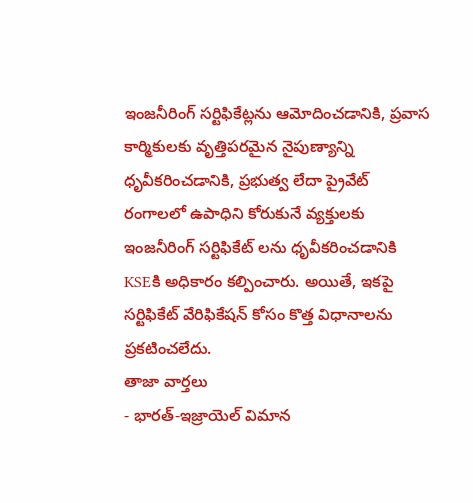ఇంజనీరింగ్ సర్టిఫికేట్లను ఆమోదించడానికి, ప్రవాస కార్మికులకు వృత్తిపరమైన నైపుణ్యాన్ని ధృవీకరించడానికి, ప్రభుత్వ లేదా ప్రైవేట్ రంగాలలో ఉపాధిని కోరుకునే వ్యక్తులకు ఇంజనీరింగ్ సర్టిఫికేట్ లను ధృవీకరించడానికి KSEకి అధికారం కల్పించారు. అయితే, ఇకపై సర్టిఫికేట్ వేరిఫికేషన్ కోసం కొత్త విధానాలను ప్రకటించలేదు.
తాజా వార్తలు
- భారత్-ఇజ్రాయెల్ విమాన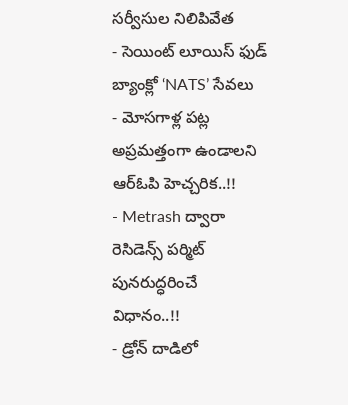సర్వీసుల నిలిపివేత
- సెయింట్ లూయిస్ ఫుడ్ బ్యాంక్లో ‘NATS’ సేవలు
- మోసగాళ్ల పట్ల అప్రమత్తంగా ఉండాలని ఆర్ఓపి హెచ్చరిక..!!
- Metrash ద్వారా రెసిడెన్స్ పర్మిట్ పునరుద్ధరించే విధానం..!!
- డ్రోన్ దాడిలో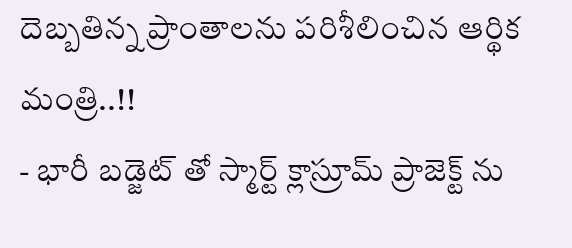దెబ్బతిన్న ప్రాంతాలను పరిశీలించిన ఆర్థిక మంత్రి..!!
- భారీ బడ్జెట్ తో స్మార్ట్ క్లాస్రూమ్ ప్రాజెక్ట్ ను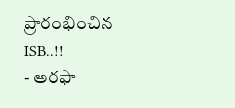ప్రారంభించిన ISB..!!
- అరఫా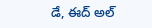డే, ఈద్ అల్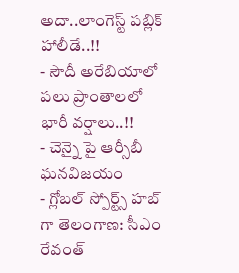అదా..లాంగెస్ట్ పబ్లిక్ హాలీడే..!!
- సౌదీ అరేబియాలో పలు ప్రాంతాలలో భారీ వర్షాలు..!!
- చెన్నై పై ఆర్సీబీ ఘనవిజయం
- గ్లోబల్ స్పోర్ట్స్ హబ్ గా తెలంగాణ: సీఎం రేవంత్